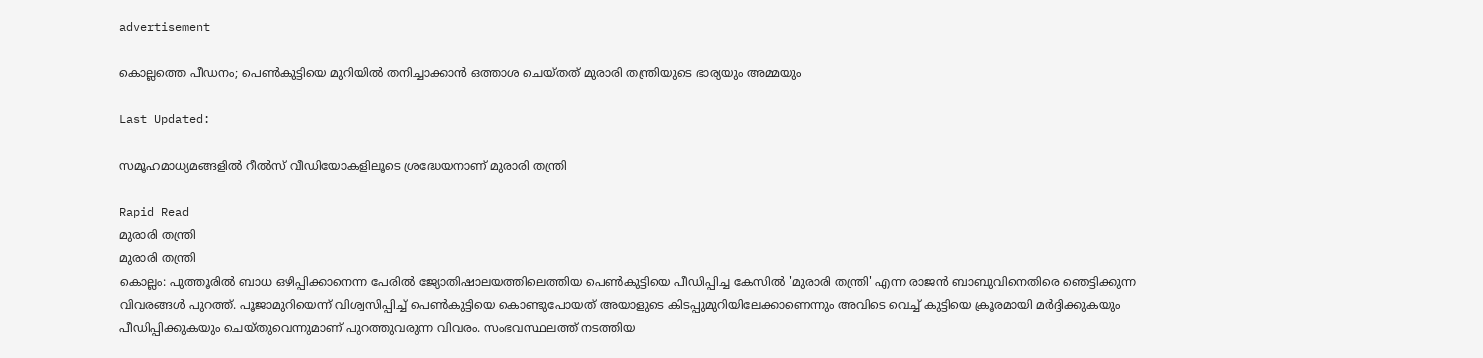advertisement

കൊല്ലത്തെ പീഡനം; പെൺകുട്ടിയെ മുറിയിൽ തനിച്ചാക്കാൻ ഒത്താശ ചെയ്തത് മുരാരി തന്ത്രിയുടെ ഭാര്യയും അമ്മയും

Last Updated:

സമൂഹമാധ്യമങ്ങളിൽ റീൽസ് വീഡിയോകളിലൂടെ ശ്രദ്ധേയനാണ് മുരാരി തന്ത്രി

Rapid Read
മുരാരി തന്ത്രി
മുരാരി തന്ത്രി
കൊല്ലം: പുത്തൂരിൽ ബാധ ഒഴിപ്പിക്കാനെന്ന പേരിൽ ജ്യോതിഷാലയത്തിലെത്തിയ പെൺകുട്ടിയെ പീഡിപ്പിച്ച കേസിൽ 'മുരാരി തന്ത്രി' എന്ന രാജൻ ബാബുവിനെതിരെ ഞെട്ടിക്കുന്ന വിവരങ്ങൾ പുറത്ത്. പൂജാമുറിയെന്ന് വിശ്വസിപ്പിച്ച് പെൺകുട്ടിയെ കൊണ്ടുപോയത് അയാളുടെ കിടപ്പുമുറിയിലേക്കാണെന്നും അവിടെ വെച്ച് കുട്ടിയെ ക്രൂരമായി മർദ്ദിക്കുകയും പീഡിപ്പിക്കുകയും ചെയ്തുവെന്നുമാണ് പുറത്തുവരുന്ന വിവരം. സംഭവസ്ഥലത്ത് നടത്തിയ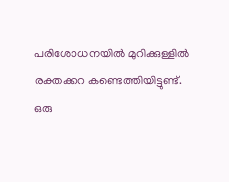പരിശോധനയിൽ മുറിക്കുള്ളിൽ രക്തക്കറ കണ്ടെത്തിയിട്ടുണ്ട്.
ഒരു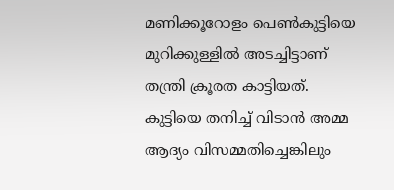മണിക്കൂറോളം പെൺകുട്ടിയെ മുറിക്കുള്ളിൽ അടച്ചിട്ടാണ് തന്ത്രി ക്രൂരത കാട്ടിയത്. കുട്ടിയെ തനിച്ച് വിടാൻ അമ്മ ആദ്യം വിസമ്മതിച്ചെങ്കിലും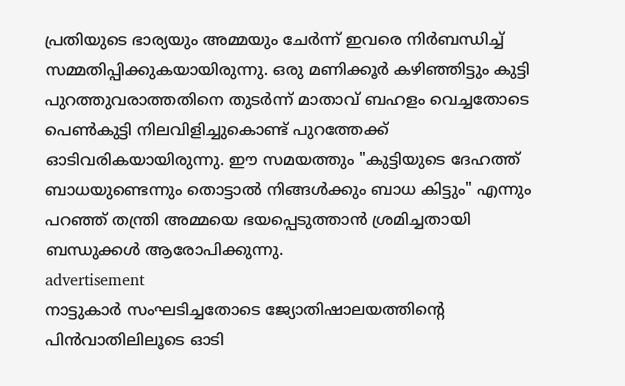പ്രതിയുടെ ഭാര്യയും അമ്മയും ചേർന്ന് ഇവരെ നിർബന്ധിച്ച് സമ്മതിപ്പിക്കുകയായിരുന്നു. ഒരു മണിക്കൂർ കഴിഞ്ഞിട്ടും കുട്ടി പുറത്തുവരാത്തതിനെ തുടർന്ന് മാതാവ് ബഹളം വെച്ചതോടെ പെൺകുട്ടി നിലവിളിച്ചുകൊണ്ട് പുറത്തേക്ക് ഓടിവരികയായിരുന്നു. ഈ സമയത്തും "കുട്ടിയുടെ ദേഹത്ത് ബാധയുണ്ടെന്നും തൊട്ടാൽ നിങ്ങൾക്കും ബാധ കിട്ടും" എന്നും പറഞ്ഞ് തന്ത്രി അമ്മയെ ഭയപ്പെടുത്താൻ ശ്രമിച്ചതായി ബന്ധുക്കൾ ആരോപിക്കുന്നു.
advertisement
നാട്ടുകാർ സംഘടിച്ചതോടെ ജ്യോതിഷാലയത്തിന്റെ പിൻവാതിലിലൂടെ ഓടി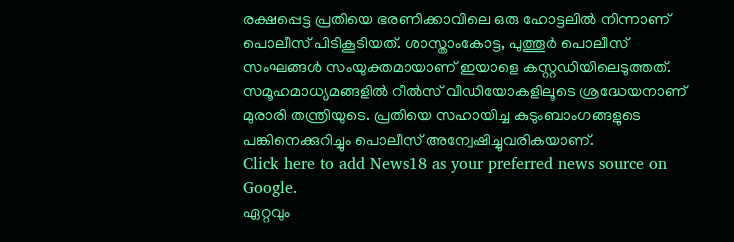രക്ഷപ്പെട്ട പ്രതിയെ ഭരണിക്കാവിലെ ഒരു ഹോട്ടലിൽ നിന്നാണ് പൊലീസ് പിടികൂടിയത്. ശാസ്താംകോട്ട, പുത്തൂർ പൊലീസ് സംഘങ്ങൾ സംയുക്തമായാണ് ഇയാളെ കസ്റ്റഡിയിലെടുത്തത്. സമൂഹമാധ്യമങ്ങളിൽ റീൽസ് വീഡിയോകളിലൂടെ ശ്രദ്ധേയനാണ് മുരാരി തന്ത്രിയുടെ. പ്രതിയെ സഹായിച്ച കുടുംബാംഗങ്ങളുടെ പങ്കിനെക്കുറിച്ചും പൊലീസ് അന്വേഷിച്ചുവരികയാണ്.
Click here to add News18 as your preferred news source on Google.
ഏറ്റവും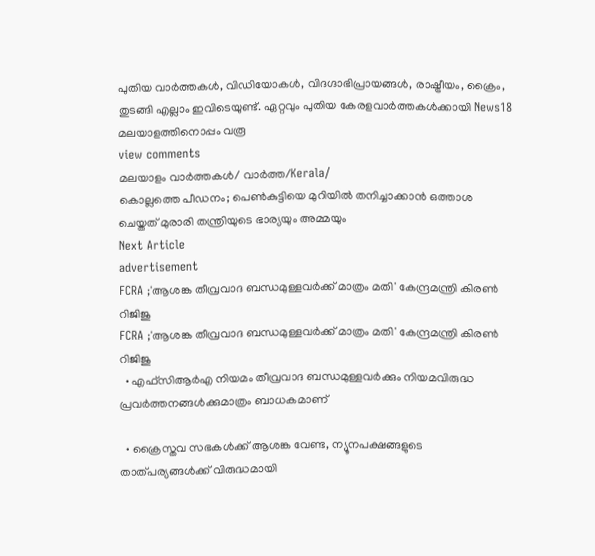പുതിയ വാർത്തകൾ, വിഡിയോകൾ, വിദഗ്ദാഭിപ്രായങ്ങൾ, രാഷ്ട്രീയം, ക്രൈം, തുടങ്ങി എല്ലാം ഇവിടെയുണ്ട്. ഏറ്റവും പുതിയ കേരളവാർത്തകൾക്കായി News18 മലയാളത്തിനൊപ്പം വരൂ
view comments
മലയാളം വാർത്തകൾ/ വാർത്ത/Kerala/
കൊല്ലത്തെ പീഡനം; പെൺകുട്ടിയെ മുറിയിൽ തനിച്ചാക്കാൻ ഒത്താശ ചെയ്തത് മുരാരി തന്ത്രിയുടെ ഭാര്യയും അമ്മയും
Next Article
advertisement
FCRA ;'ആശങ്ക തീവ്രവാദ ബന്ധമുള്ളവർക്ക് മാത്രം മതി' കേന്ദ്രമന്ത്രി കിരണ്‍ റിജിജു
FCRA ;'ആശങ്ക തീവ്രവാദ ബന്ധമുള്ളവർക്ക് മാത്രം മതി' കേന്ദ്രമന്ത്രി കിരണ്‍ റിജിജു
  • എഫ്‌സിആർഎ നിയമം തീവ്രവാദ ബന്ധമുള്ളവർക്കും നിയമവിരുദ്ധ പ്രവർത്തനങ്ങൾക്കുമാത്രം ബാധകമാണ്

  • ക്രൈസ്തവ സഭകൾക്ക് ആശങ്ക വേണ്ട, ന്യൂനപക്ഷങ്ങളുടെ താത്പര്യങ്ങൾക്ക് വിരുദ്ധമായി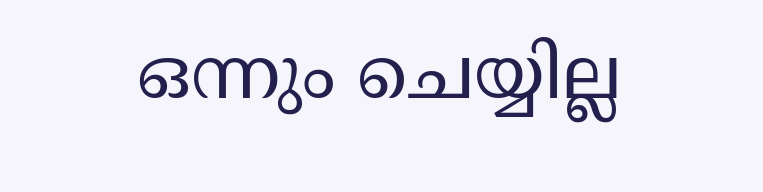ഒന്നും ചെയ്യില്ല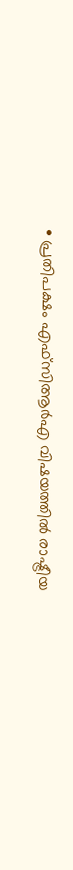• പ്രതിപക്ഷം എഫ്‌സിആർഎ വിഷയത്തിൽ രാഷ്ട്രീയ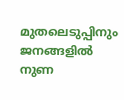മുതലെടുപ്പിനും ജനങ്ങളിൽ നുണ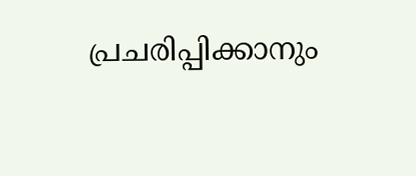പ്രചരിപ്പിക്കാനും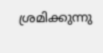ശ്രമിക്കുന്നു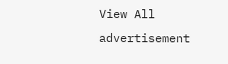View All
advertisement